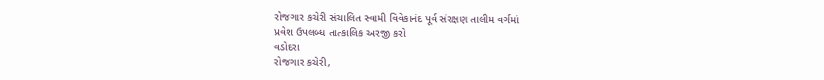રોજગાર કચેરી સંચાલિત સ્વામી વિવેકાનંદ પૂર્વ સંરક્ષણ તાલીમ વર્ગમાં
પ્રવેશ ઉપલબ્ધ તાત્કાલિક અરજી કરો
વડોદરા
રોજગાર કચેરી,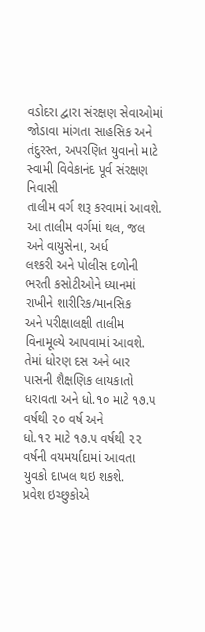વડોદરા દ્વારા સંરક્ષણ સેવાઓમાં જોડાવા માંગતા સાહસિક અને
તંદુરસ્ત, અપરણિત યુવાનો માટે સ્વામી વિવેકાનંદ પૂર્વ સંરક્ષણ નિવાસી
તાલીમ વર્ગ શરૂ કરવામાં આવશે. આ તાલીમ વર્ગમાં થલ, જલ અને વાયુસેના, અર્ધ
લશ્કરી અને પોલીસ દળોની ભરતી કસોટીઓને ધ્યાનમાં રાખીને શારીરિક/માનસિક
અને પરીક્ષાલક્ષી તાલીમ વિનામૂલ્યે આપવામાં આવશે. તેમાં ધોરણ દસ અને બાર
પાસની શૈક્ષણિક લાયકાતો ધરાવતા અને ધો.૧૦ માટે ૧૭.૫ વર્ષથી ૨૦ વર્ષ અને
ધો.૧૨ માટે ૧૭.૫ વર્ષથી ૨૨ વર્ષની વયમર્યાદામાં આવતા યુવકો દાખલ થઇ શકશે.
પ્રવેશ ઇચ્છુકોએ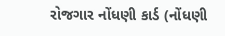રોજગાર નોંધણી કાર્ડ (નોંધણી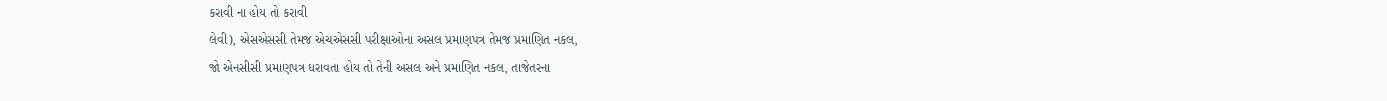કરાવી ના હોય તો કરાવી
લેવી), એસએસસી તેમજ એચએસસી પરીક્ષાઓના અસલ પ્રમાણપત્ર તેમજ પ્રમાણિત નકલ,
જો એનસીસી પ્રમાણપત્ર ધરાવતા હોય તો તેની અસલ અને પ્રમાણિત નકલ, તાજેતરના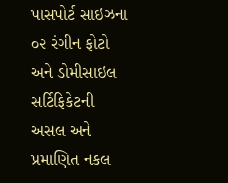પાસપોર્ટ સાઇઝના ૦૨ રંગીન ફોટો અને ડોમીસાઇલ સર્ટિફિકેટની અસલ અને
પ્રમાણિત નકલ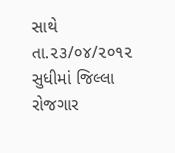સાથે તા.૨૩/૦૪/૨૦૧૨ સુધીમાં જિલ્લા રોજગાર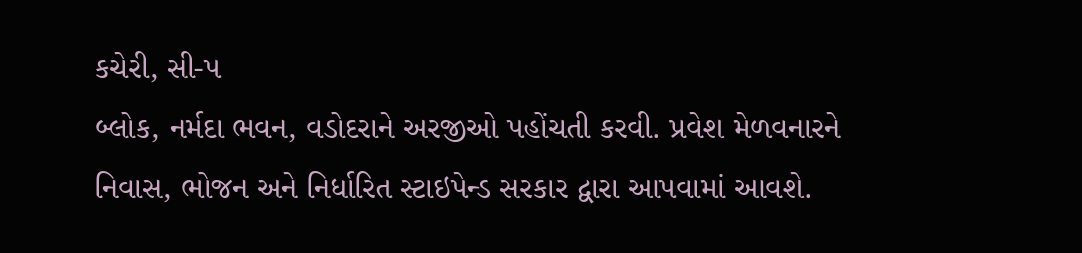કચેરી, સી-પ
બ્લોક, નર્મદા ભવન, વડોદરાને અરજીઓ પહોંચતી કરવી. પ્રવેશ મેળવનારને
નિવાસ, ભોજન અને નિર્ધારિત સ્ટાઇપેન્ડ સરકાર દ્વારા આપવામાં આવશે.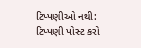ટિપ્પણીઓ નથી:
ટિપ્પણી પોસ્ટ કરો